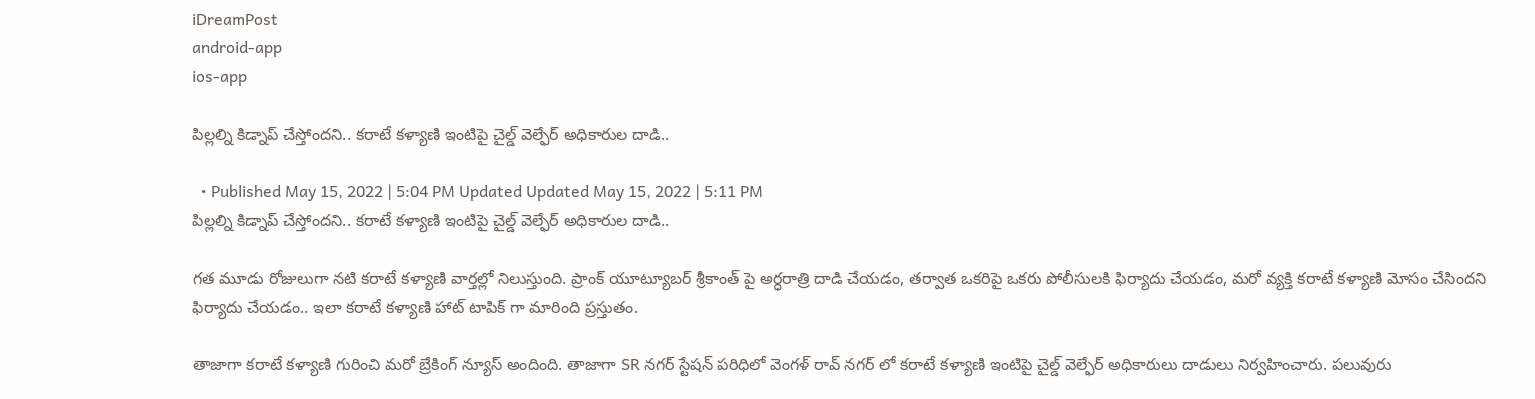iDreamPost
android-app
ios-app

పిల్లల్ని కిడ్నాప్ చేస్తోందని.. కరాటే కళ్యాణి ఇంటిపై చైల్డ్ వెల్ఫేర్ అధికారుల దాడి..

  • Published May 15, 2022 | 5:04 PM Updated Updated May 15, 2022 | 5:11 PM
పిల్లల్ని కిడ్నాప్ చేస్తోందని.. కరాటే కళ్యాణి ఇంటిపై చైల్డ్ వెల్ఫేర్ అధికారుల దాడి..

గత మూడు రోజులుగా నటి కరాటే కళ్యాణి వార్తల్లో నిలుస్తుంది. ప్రాంక్ యూట్యూబర్ శ్రీకాంత్ పై అర్ధరాత్రి దాడి చేయడం, తర్వాత ఒకరిపై ఒకరు పోలీసులకి ఫిర్యాదు చేయడం, మరో వ్యక్తి కరాటే కళ్యాణి మోసం చేసిందని ఫిర్యాదు చేయడం.. ఇలా కరాటే కళ్యాణి హాట్ టాపిక్ గా మారింది ప్రస్తుతం.

తాజాగా కరాటే కళ్యాణి గురించి మరో బ్రేకింగ్ న్యూస్ అందింది. తాజాగా SR నగర్ స్టేషన్ పరిధిలో వెంగళ్ రావ్ నగర్ లో కరాటే కళ్యాణి ఇంటిపై చైల్డ్ వెల్ఫేర్ అధికారులు దాడులు నిర్వహించారు. పలువురు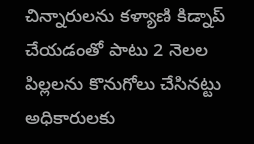చిన్నారులను కళ్యాణి కిడ్నాప్ చేయడంతో పాటు 2 నెలల పిల్లలను కొనుగోలు చేసినట్టు అధికారులకు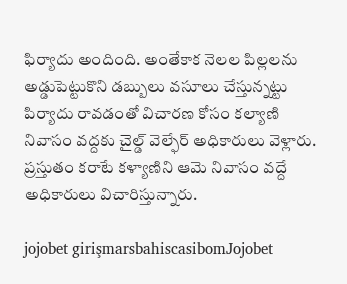ఫిర్యాదు అందింది. అంతేకాక నెలల పిల్లలను అడ్డుపెట్టుకొని డబ్బులు వసూలు చేస్తున్నట్టు పిర్యాదు రావడంతో విచారణ కోసం కల్యాణి నివాసం వద్దకు చైల్డ్ వెల్ఫేర్ అధికారులు వెళ్లారు. ప్రస్తుతం కరాటే కళ్యాణిని ఆమె నివాసం వద్దే అధికారులు విచారిస్తున్నారు.

jojobet girişmarsbahiscasibomJojobet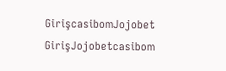GirişcasibomJojobet GirişJojobetcasibom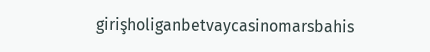girişholiganbetvaycasinomarsbahis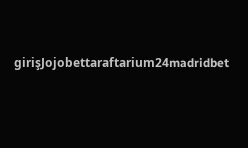girişJojobettaraftarium24madridbet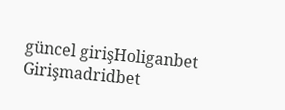güncel girişHoliganbet Girişmadridbet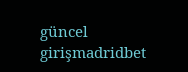güncel girişmadridbet